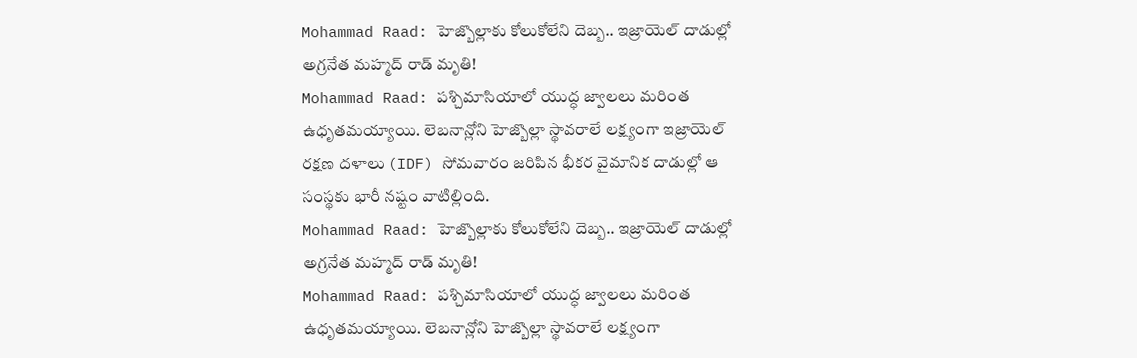Mohammad Raad: హెజ్బొల్లాకు కోలుకోలేని దెబ్బ.. ఇజ్రాయెల్ దాడుల్లో అగ్రనేత మహ్మద్ రాడ్ మృతి!
Mohammad Raad: పశ్చిమాసియాలో యుద్ధ జ్వాలలు మరింత ఉధృతమయ్యాయి. లెబనాన్లోని హెజ్బొల్లా స్థావరాలే లక్ష్యంగా ఇజ్రాయెల్ రక్షణ దళాలు (IDF) సోమవారం జరిపిన భీకర వైమానిక దాడుల్లో ఆ సంస్థకు భారీ నష్టం వాటిల్లింది.
Mohammad Raad: హెజ్బొల్లాకు కోలుకోలేని దెబ్బ.. ఇజ్రాయెల్ దాడుల్లో అగ్రనేత మహ్మద్ రాడ్ మృతి!
Mohammad Raad: పశ్చిమాసియాలో యుద్ధ జ్వాలలు మరింత ఉధృతమయ్యాయి. లెబనాన్లోని హెజ్బొల్లా స్థావరాలే లక్ష్యంగా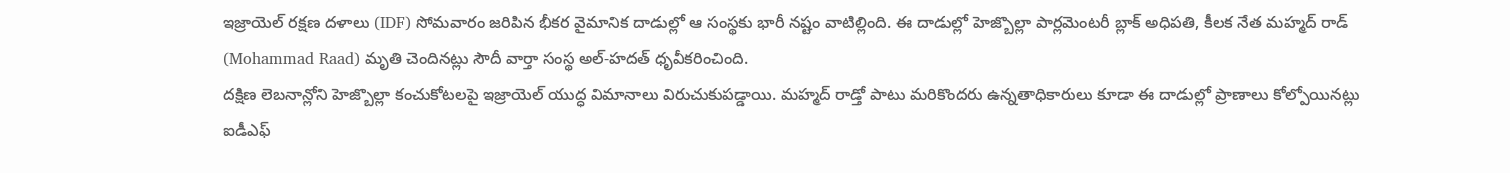ఇజ్రాయెల్ రక్షణ దళాలు (IDF) సోమవారం జరిపిన భీకర వైమానిక దాడుల్లో ఆ సంస్థకు భారీ నష్టం వాటిల్లింది. ఈ దాడుల్లో హెజ్బొల్లా పార్లమెంటరీ బ్లాక్ అధిపతి, కీలక నేత మహ్మద్ రాడ్ (Mohammad Raad) మృతి చెందినట్లు సౌదీ వార్తా సంస్థ అల్-హదత్ ధృవీకరించింది.
దక్షిణ లెబనాన్లోని హెజ్బొల్లా కంచుకోటలపై ఇజ్రాయెల్ యుద్ధ విమానాలు విరుచుకుపడ్డాయి. మహ్మద్ రాడ్తో పాటు మరికొందరు ఉన్నతాధికారులు కూడా ఈ దాడుల్లో ప్రాణాలు కోల్పోయినట్లు ఐడీఎఫ్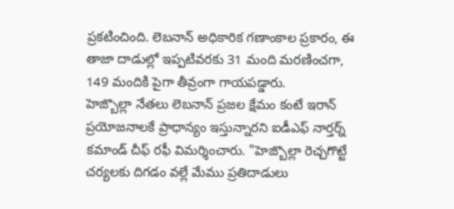ప్రకటించింది. లెబనాన్ అధికారిక గణాంకాల ప్రకారం, ఈ తాజా దాడుల్లో ఇప్పటివరకు 31 మంది మరణించగా, 149 మందికి పైగా తీవ్రంగా గాయపడ్డారు.
హెజ్బొల్లా నేతలు లెబనాన్ ప్రజల క్షేమం కంటే ఇరాన్ ప్రయోజనాలకే ప్రాధాన్యం ఇస్తున్నారని ఐడీఎఫ్ నార్తర్న్ కమాండ్ చీఫ్ రఫీ విమర్శించారు. "హెజ్బొల్లా రెచ్చగొట్టే చర్యలకు దిగడం వల్లే మేము ప్రతిదాడులు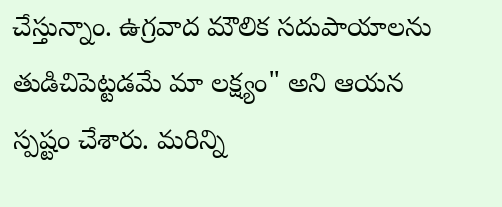చేస్తున్నాం. ఉగ్రవాద మౌలిక సదుపాయాలను తుడిచిపెట్టడమే మా లక్ష్యం" అని ఆయన స్పష్టం చేశారు. మరిన్ని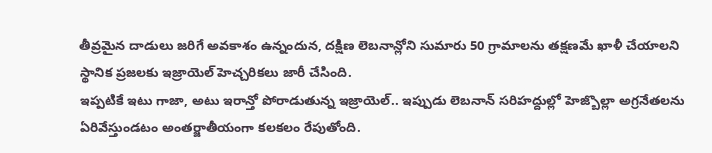తీవ్రమైన దాడులు జరిగే అవకాశం ఉన్నందున, దక్షిణ లెబనాన్లోని సుమారు 50 గ్రామాలను తక్షణమే ఖాళీ చేయాలని స్థానిక ప్రజలకు ఇజ్రాయెల్ హెచ్చరికలు జారీ చేసింది.
ఇప్పటికే ఇటు గాజా, అటు ఇరాన్తో పోరాడుతున్న ఇజ్రాయెల్.. ఇప్పుడు లెబనాన్ సరిహద్దుల్లో హెజ్బొల్లా అగ్రనేతలను ఏరివేస్తుండటం అంతర్జాతీయంగా కలకలం రేపుతోంది.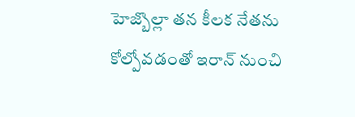హెజ్బొల్లా తన కీలక నేతను కోల్పోవడంతో ఇరాన్ నుంచి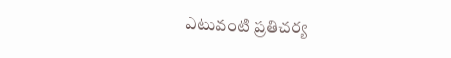ఎటువంటి ప్రతిచర్య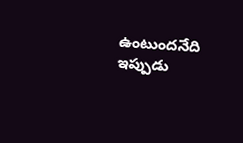ఉంటుందనేది ఇప్పుడు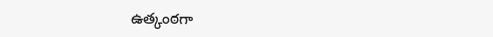ఉత్కంఠగా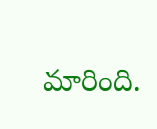మారింది.